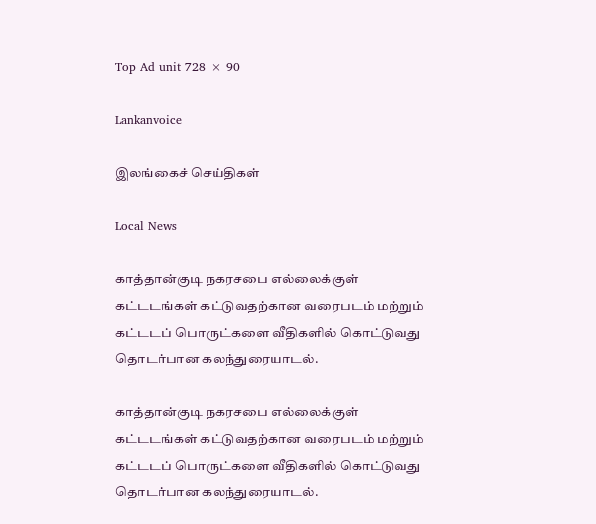Top Ad unit 728 × 90

Lankanvoice

இலங்கைச் செய்திகள்

Local News

காத்தான்குடி நகரசபை எல்லைக்குள் கட்டடங்கள் கட்டுவதற்கான வரைபடம் மற்றும் கட்டடப் பொருட்களை வீதிகளில் கொட்டுவது தொடர்பான கலந்துரையாடல்.

காத்தான்குடி நகரசபை எல்லைக்குள் கட்டடங்கள் கட்டுவதற்கான வரைபடம் மற்றும் கட்டடப் பொருட்களை வீதிகளில் கொட்டுவது தொடர்பான கலந்துரையாடல்.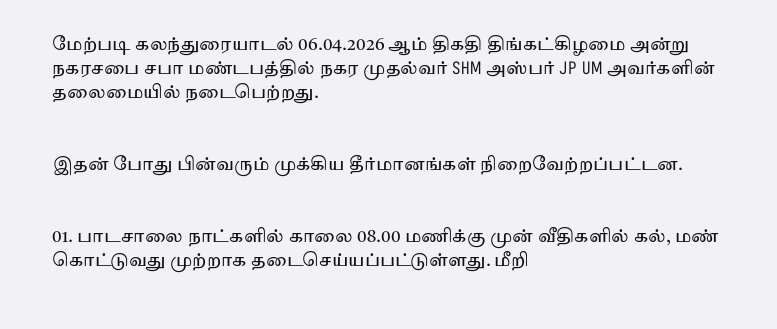மேற்படி கலந்துரையாடல் 06.04.2026 ஆம் திகதி திங்கட்கிழமை அன்று நகரசபை சபா மண்டபத்தில் நகர முதல்வர் SHM அஸ்பர் JP UM அவர்களின் தலைமையில் நடைபெற்றது.


இதன் போது பின்வரும் முக்கிய தீர்மானங்கள் நிறைவேற்றப்பட்டன.


01. பாடசாலை நாட்களில் காலை 08.00 மணிக்கு முன் வீதிகளில் கல், மண் கொட்டுவது முற்றாக தடைசெய்யப்பட்டுள்ளது. மீறி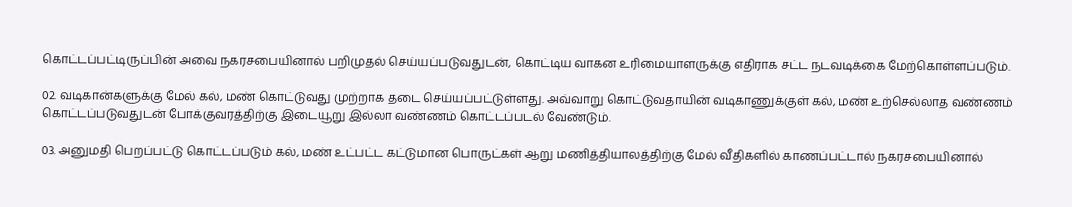கொட்டப்பட்டிருப்பின் அவை நகரசபையினால் பறிமுதல் செய்யப்படுவதுடன், கொட்டிய வாகன உரிமையாளருக்கு எதிராக சட்ட நடவடிக்கை மேற்கொள்ளப்படும்.

02. வடிகான்களுக்கு மேல் கல், மண் கொட்டுவது முற்றாக தடை செய்யப்பட்டுள்ளது. அவ்வாறு கொட்டுவதாயின் வடிகாணுக்குள் கல், மண் உற்செல்லாத வண்ணம் கொட்டப்படுவதுடன் போக்குவரத்திற்கு இடையூறு இல்லா வண்ணம் கொட்டப்படல் வேண்டும்.

03. அனுமதி பெறப்பட்டு கொட்டப்படும் கல், மண் உட்பட்ட கட்டுமான பொருட்கள் ஆறு மணித்தியாலத்திற்கு மேல் வீதிகளில் காணப்பட்டால் நகரசபையினால்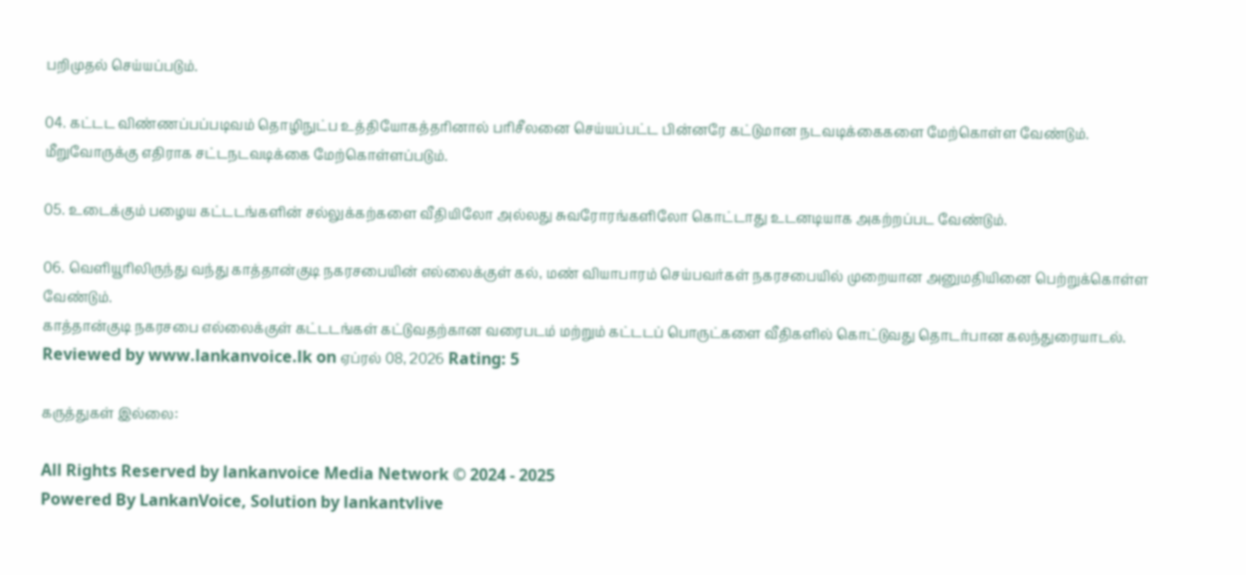பறிமுதல் செய்யப்படும்.

04. கட்டட விண்ணப்பப்படிவம் தொழிநுட்ப உத்தியோகத்தரினால் பரிசீலனை செய்யப்பட்ட பின்னரே கட்டுமான நடவடிக்கைகளை மேற்கொள்ள வேண்டும். மீறுவோருக்கு எதிராக சட்டநடவடிக்கை மேற்கொள்ளப்படும்.

05. உடைக்கும் பழைய கட்டடங்களின் சல்லுக்கற்களை வீதியிலோ அல்லது சுவரோரங்களிலோ கொட்டாது உடனடியாக அகற்றப்பட வேண்டும்.

06. வெளியூரிலிருந்து வந்து காத்தான்குடி நகரசபையின் எல்லைக்குள் கல், மண் வியாபாரம் செய்பவர்கள் நகரசபையில் முறையான அனுமதியினை பெற்றுக்கொள்ள வேண்டும்.
காத்தான்குடி நகரசபை எல்லைக்குள் கட்டடங்கள் கட்டுவதற்கான வரைபடம் மற்றும் கட்டடப் பொருட்களை வீதிகளில் கொட்டுவது தொடர்பான கலந்துரையாடல். Reviewed by www.lankanvoice.lk on ஏப்ரல் 08, 2026 Rating: 5

கருத்துகள் இல்லை:

All Rights Reserved by lankanvoice Media Network © 2024 - 2025
Powered By LankanVoice, Solution by lankantvlive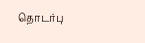தொடர்பு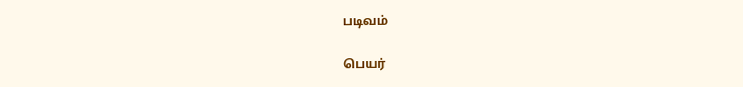படிவம்

பெயர்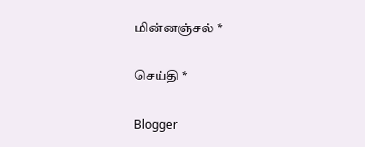மின்னஞ்சல் *

செய்தி *

Blogger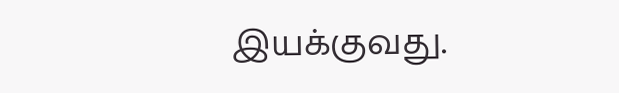இயக்குவது.